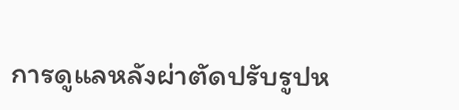การดูแลหลังผ่าตัดปรับรูปห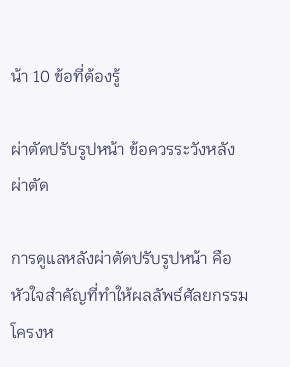น้า 10 ข้อที่ต้องรู้

ผ่าตัดปรับรูปหน้า ข้อควรระวังหลังผ่าตัด

การดูแลหลังผ่าตัดปรับรูปหน้า คือหัวใจสำคัญที่ทำให้ผลลัพธ์ศัลยกรรมโครงห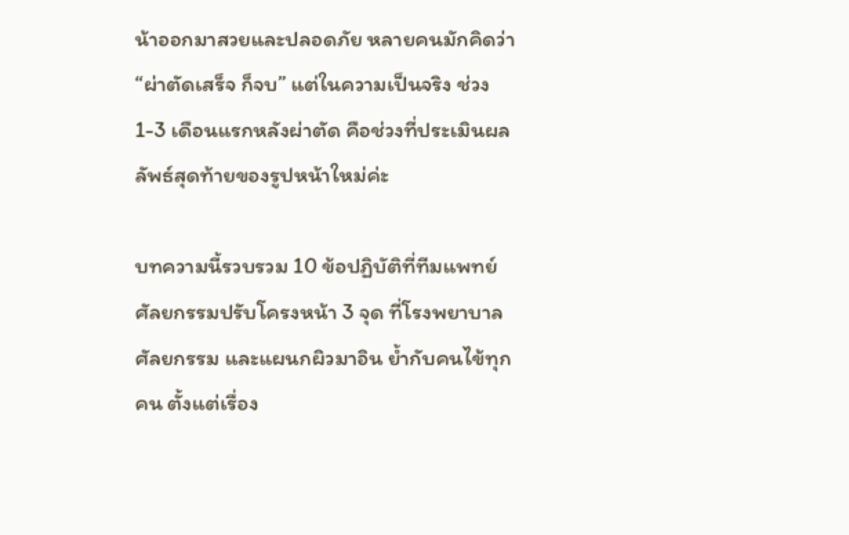น้าออกมาสวยและปลอดภัย หลายคนมักคิดว่า “ผ่าตัดเสร็จ ก็จบ” แต่ในความเป็นจริง ช่วง 1-3 เดือนแรกหลังผ่าตัด คือช่วงที่ประเมินผลลัพธ์สุดท้ายของรูปหน้าใหม่ค่ะ

บทความนี้รวบรวม 10 ข้อปฏิบัติที่ทีมแพทย์ ศัลยกรรมปรับโครงหน้า 3 จุด ที่โรงพยาบาลศัลยกรรม และแผนกผิวมาอิน ย้ำกับคนไข้ทุกคน ตั้งแต่เรื่อง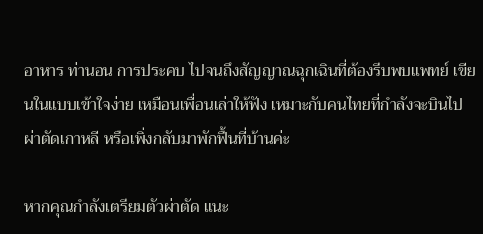อาหาร ท่านอน การประคบ ไปจนถึงสัญญาณฉุกเฉินที่ต้องรีบพบแพทย์ เขียนในแบบเข้าใจง่าย เหมือนเพื่อนเล่าให้ฟัง เหมาะกับคนไทยที่กำลังจะบินไปผ่าตัดเกาหลี หรือเพิ่งกลับมาพักฟื้นที่บ้านค่ะ

หากคุณกำลังเตรียมตัวผ่าตัด แนะ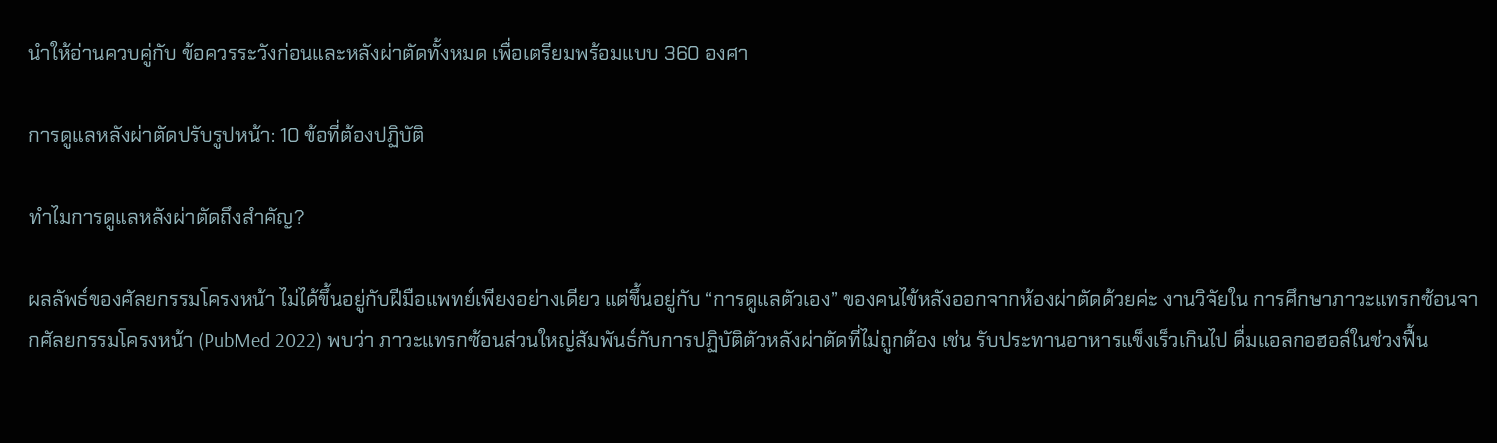นำให้อ่านควบคู่กับ ข้อควรระวังก่อนและหลังผ่าตัดทั้งหมด เพื่อเตรียมพร้อมแบบ 360 องศา

การดูแลหลังผ่าตัดปรับรูปหน้า: 10 ข้อที่ต้องปฏิบัติ

ทำไมการดูแลหลังผ่าตัดถึงสำคัญ?

ผลลัพธ์ของศัลยกรรมโครงหน้า ไม่ได้ขึ้นอยู่กับฝีมือแพทย์เพียงอย่างเดียว แต่ขึ้นอยู่กับ “การดูแลตัวเอง” ของคนไข้หลังออกจากห้องผ่าตัดด้วยค่ะ งานวิจัยใน การศึกษาภาวะแทรกซ้อนจากศัลยกรรมโครงหน้า (PubMed 2022) พบว่า ภาวะแทรกซ้อนส่วนใหญ่สัมพันธ์กับการปฏิบัติตัวหลังผ่าตัดที่ไม่ถูกต้อง เช่น รับประทานอาหารแข็งเร็วเกินไป ดื่มแอลกอฮอล์ในช่วงฟื้น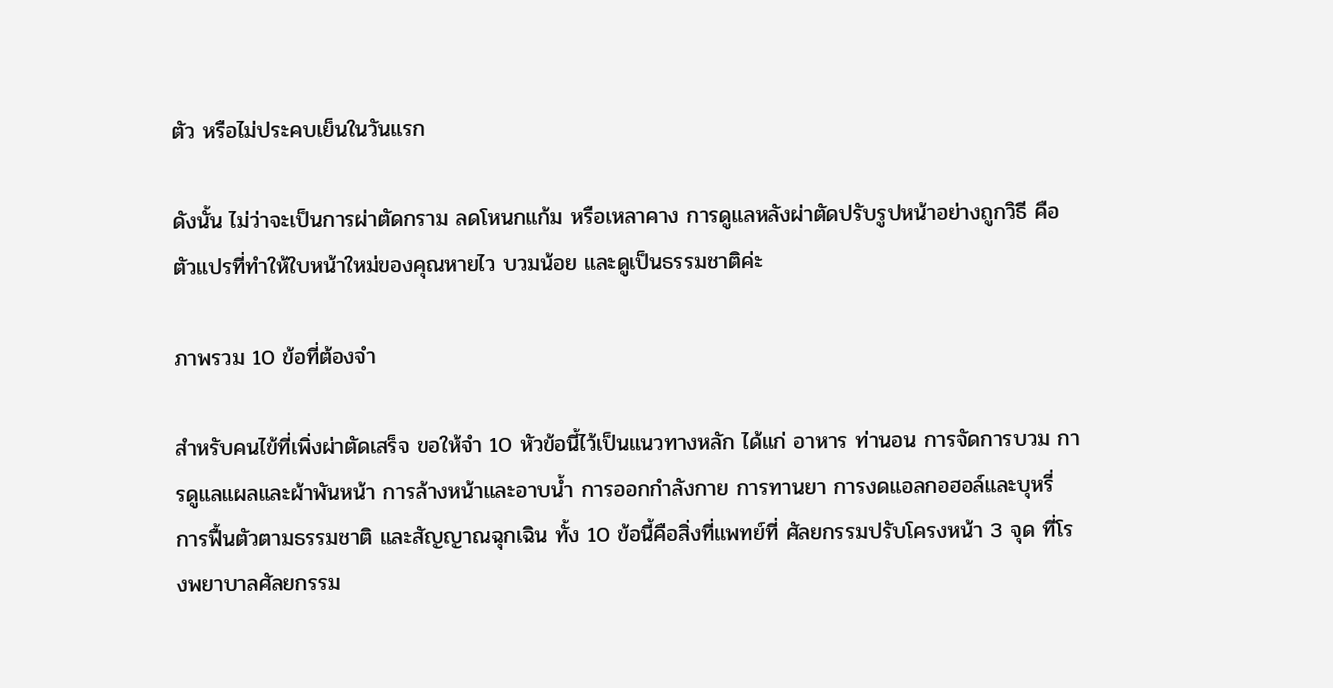ตัว หรือไม่ประคบเย็นในวันแรก

ดังนั้น ไม่ว่าจะเป็นการผ่าตัดกราม ลดโหนกแก้ม หรือเหลาคาง การดูแลหลังผ่าตัดปรับรูปหน้าอย่างถูกวิธี คือตัวแปรที่ทำให้ใบหน้าใหม่ของคุณหายไว บวมน้อย และดูเป็นธรรมชาติค่ะ

ภาพรวม 10 ข้อที่ต้องจำ

สำหรับคนไข้ที่เพิ่งผ่าตัดเสร็จ ขอให้จำ 10 หัวข้อนี้ไว้เป็นแนวทางหลัก ได้แก่ อาหาร ท่านอน การจัดการบวม การดูแลแผลและผ้าพันหน้า การล้างหน้าและอาบน้ำ การออกกำลังกาย การทานยา การงดแอลกอฮอล์และบุหรี่ การฟื้นตัวตามธรรมชาติ และสัญญาณฉุกเฉิน ทั้ง 10 ข้อนี้คือสิ่งที่แพทย์ที่ ศัลยกรรมปรับโครงหน้า 3 จุด ที่โรงพยาบาลศัลยกรรม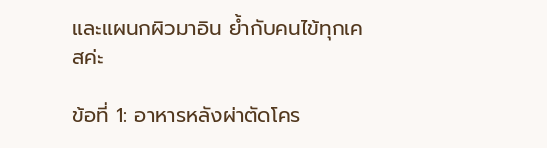และแผนกผิวมาอิน ย้ำกับคนไข้ทุกเคสค่ะ

ข้อที่ 1: อาหารหลังผ่าตัดโคร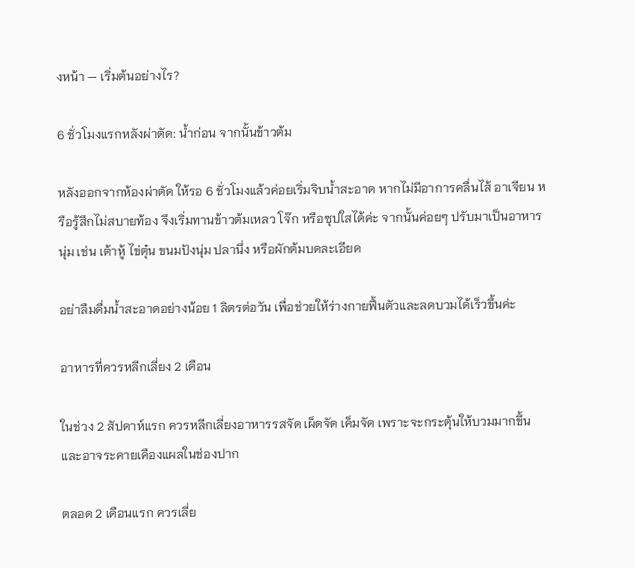งหน้า — เริ่มต้นอย่างไร?

6 ชั่วโมงแรกหลังผ่าตัด: น้ำก่อน จากนั้นข้าวต้ม

หลังออกจากห้องผ่าตัด ให้รอ 6 ชั่วโมงแล้วค่อยเริ่มจิบน้ำสะอาด หากไม่มีอาการคลื่นไส้ อาเจียน หรือรู้สึกไม่สบายท้อง จึงเริ่มทานข้าวต้มเหลว โจ๊ก หรือซุปใสได้ค่ะ จากนั้นค่อยๆ ปรับมาเป็นอาหารนุ่ม เช่น เต้าหู้ ไข่ตุ๋น ขนมปังนุ่ม ปลานึ่ง หรือผักต้มบดละเอียด

อย่าลืมดื่มน้ำสะอาดอย่างน้อย 1 ลิตรต่อวัน เพื่อช่วยให้ร่างกายฟื้นตัวและลดบวมได้เร็วขึ้นค่ะ

อาหารที่ควรหลีกเลี่ยง 2 เดือน

ในช่วง 2 สัปดาห์แรก ควรหลีกเลี่ยงอาหารรสจัด เผ็ดจัด เค็มจัด เพราะจะกระตุ้นให้บวมมากขึ้น และอาจระคายเคืองแผลในช่องปาก

ตลอด 2 เดือนแรก ควรเลี่ย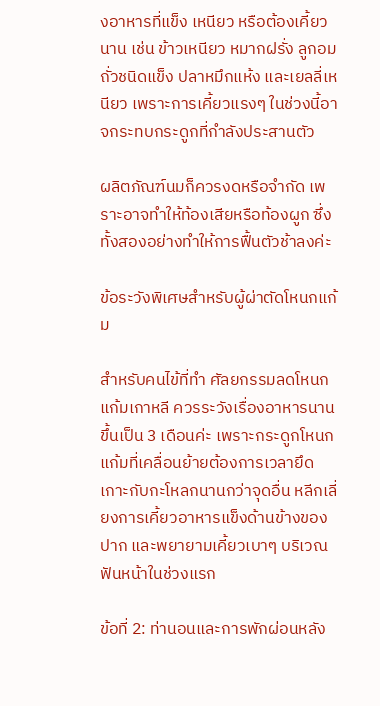งอาหารที่แข็ง เหนียว หรือต้องเคี้ยวนาน เช่น ข้าวเหนียว หมากฝรั่ง ลูกอม ถั่วชนิดแข็ง ปลาหมึกแห้ง และเยลลี่เหนียว เพราะการเคี้ยวแรงๆ ในช่วงนี้อาจกระทบกระดูกที่กำลังประสานตัว

ผลิตภัณฑ์นมก็ควรงดหรือจำกัด เพราะอาจทำให้ท้องเสียหรือท้องผูก ซึ่งทั้งสองอย่างทำให้การฟื้นตัวช้าลงค่ะ

ข้อระวังพิเศษสำหรับผู้ผ่าตัดโหนกแก้ม

สำหรับคนไข้ที่ทำ ศัลยกรรมลดโหนกแก้มเกาหลี ควรระวังเรื่องอาหารนานขึ้นเป็น 3 เดือนค่ะ เพราะกระดูกโหนกแก้มที่เคลื่อนย้ายต้องการเวลายึดเกาะกับกะโหลกนานกว่าจุดอื่น หลีกเลี่ยงการเคี้ยวอาหารแข็งด้านข้างของปาก และพยายามเคี้ยวเบาๆ บริเวณฟันหน้าในช่วงแรก

ข้อที่ 2: ท่านอนและการพักผ่อนหลัง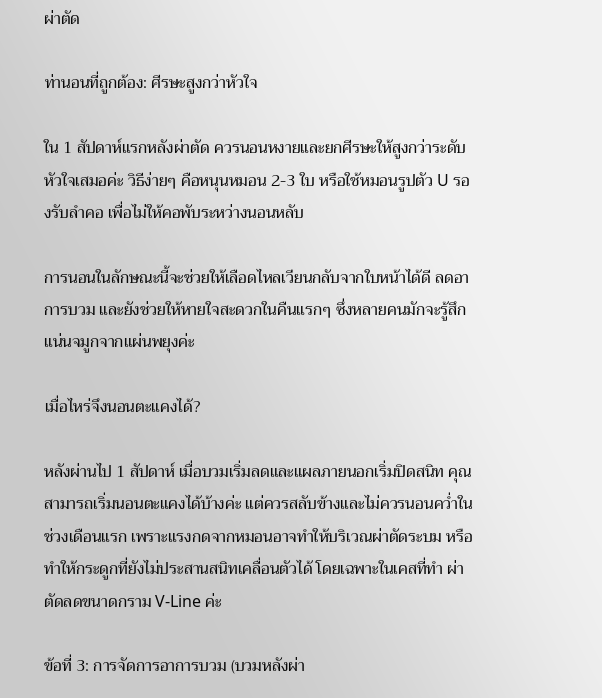ผ่าตัด

ท่านอนที่ถูกต้อง: ศีรษะสูงกว่าหัวใจ

ใน 1 สัปดาห์แรกหลังผ่าตัด ควรนอนหงายและยกศีรษะให้สูงกว่าระดับหัวใจเสมอค่ะ วิธีง่ายๆ คือหนุนหมอน 2-3 ใบ หรือใช้หมอนรูปตัว U รองรับลำคอ เพื่อไม่ให้คอพับระหว่างนอนหลับ

การนอนในลักษณะนี้จะช่วยให้เลือดไหลเวียนกลับจากใบหน้าได้ดี ลดอาการบวม และยังช่วยให้หายใจสะดวกในคืนแรกๆ ซึ่งหลายคนมักจะรู้สึกแน่นจมูกจากแผ่นพยุงค่ะ

เมื่อไหร่จึงนอนตะแคงได้?

หลังผ่านไป 1 สัปดาห์ เมื่อบวมเริ่มลดและแผลภายนอกเริ่มปิดสนิท คุณสามารถเริ่มนอนตะแคงได้บ้างค่ะ แต่ควรสลับข้างและไม่ควรนอนคว่ำในช่วงเดือนแรก เพราะแรงกดจากหมอนอาจทำให้บริเวณผ่าตัดระบม หรือทำให้กระดูกที่ยังไม่ประสานสนิทเคลื่อนตัวได้ โดยเฉพาะในเคสที่ทำ ผ่าตัดลดขนาดกราม V-Line ค่ะ

ข้อที่ 3: การจัดการอาการบวม (บวมหลังผ่า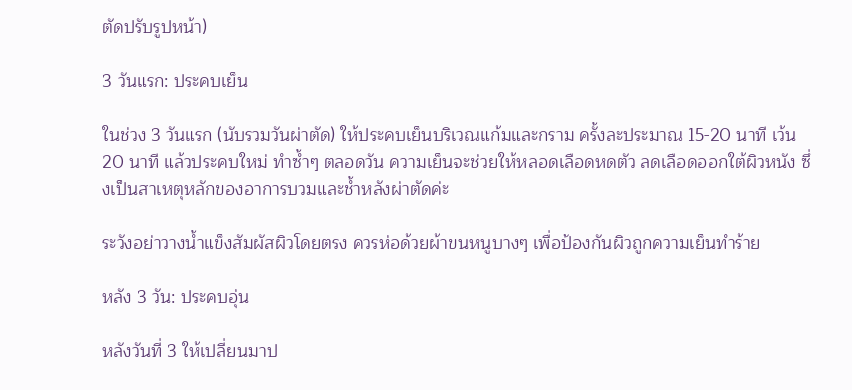ตัดปรับรูปหน้า)

3 วันแรก: ประคบเย็น

ในช่วง 3 วันแรก (นับรวมวันผ่าตัด) ให้ประคบเย็นบริเวณแก้มและกราม ครั้งละประมาณ 15-20 นาที เว้น 20 นาที แล้วประคบใหม่ ทำซ้ำๆ ตลอดวัน ความเย็นจะช่วยให้หลอดเลือดหดตัว ลดเลือดออกใต้ผิวหนัง ซึ่งเป็นสาเหตุหลักของอาการบวมและช้ำหลังผ่าตัดค่ะ

ระวังอย่าวางน้ำแข็งสัมผัสผิวโดยตรง ควรห่อด้วยผ้าขนหนูบางๆ เพื่อป้องกันผิวถูกความเย็นทำร้าย

หลัง 3 วัน: ประคบอุ่น

หลังวันที่ 3 ให้เปลี่ยนมาป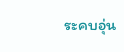ระคบอุ่น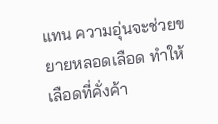แทน ความอุ่นจะช่วยขยายหลอดเลือด ทำให้เลือดที่คั่งค้า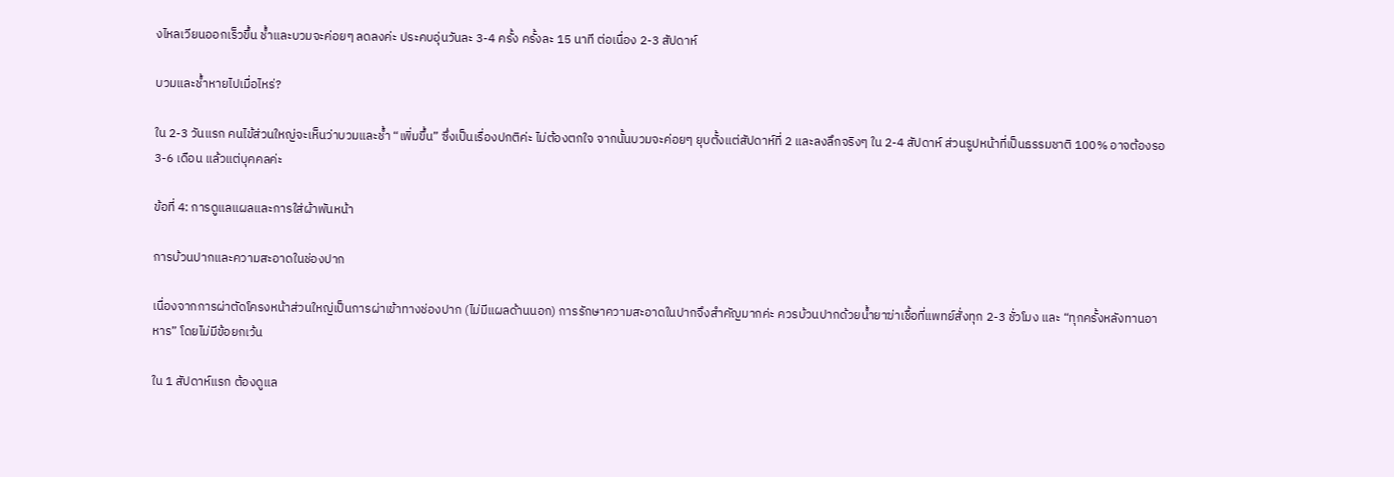งไหลเวียนออกเร็วขึ้น ช้ำและบวมจะค่อยๆ ลดลงค่ะ ประคบอุ่นวันละ 3-4 ครั้ง ครั้งละ 15 นาที ต่อเนื่อง 2-3 สัปดาห์

บวมและช้ำหายไปเมื่อไหร่?

ใน 2-3 วันแรก คนไข้ส่วนใหญ่จะเห็นว่าบวมและช้ำ “เพิ่มขึ้น” ซึ่งเป็นเรื่องปกติค่ะ ไม่ต้องตกใจ จากนั้นบวมจะค่อยๆ ยุบตั้งแต่สัปดาห์ที่ 2 และลงลึกจริงๆ ใน 2-4 สัปดาห์ ส่วนรูปหน้าที่เป็นธรรมชาติ 100% อาจต้องรอ 3-6 เดือน แล้วแต่บุคคลค่ะ

ข้อที่ 4: การดูแลแผลและการใส่ผ้าพันหน้า

การบ้วนปากและความสะอาดในช่องปาก

เนื่องจากการผ่าตัดโครงหน้าส่วนใหญ่เป็นการผ่าเข้าทางช่องปาก (ไม่มีแผลด้านนอก) การรักษาความสะอาดในปากจึงสำคัญมากค่ะ ควรบ้วนปากด้วยน้ำยาฆ่าเชื้อที่แพทย์สั่งทุก 2-3 ชั่วโมง และ “ทุกครั้งหลังทานอาหาร” โดยไม่มีข้อยกเว้น

ใน 1 สัปดาห์แรก ต้องดูแล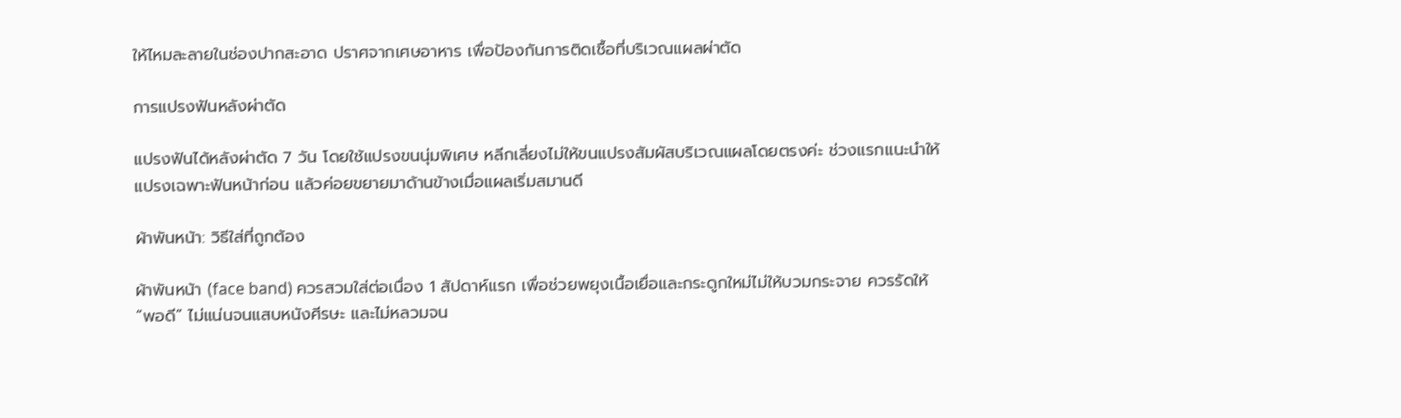ให้ไหมละลายในช่องปากสะอาด ปราศจากเศษอาหาร เพื่อป้องกันการติดเชื้อที่บริเวณแผลผ่าตัด

การแปรงฟันหลังผ่าตัด

แปรงฟันได้หลังผ่าตัด 7 วัน โดยใช้แปรงขนนุ่มพิเศษ หลีกเลี่ยงไม่ให้ขนแปรงสัมผัสบริเวณแผลโดยตรงค่ะ ช่วงแรกแนะนำให้แปรงเฉพาะฟันหน้าก่อน แล้วค่อยขยายมาด้านข้างเมื่อแผลเริ่มสมานดี

ผ้าพันหน้า: วิธีใส่ที่ถูกต้อง

ผ้าพันหน้า (face band) ควรสวมใส่ต่อเนื่อง 1 สัปดาห์แรก เพื่อช่วยพยุงเนื้อเยื่อและกระดูกใหม่ไม่ให้บวมกระจาย ควรรัดให้ “พอดี” ไม่แน่นจนแสบหนังศีรษะ และไม่หลวมจน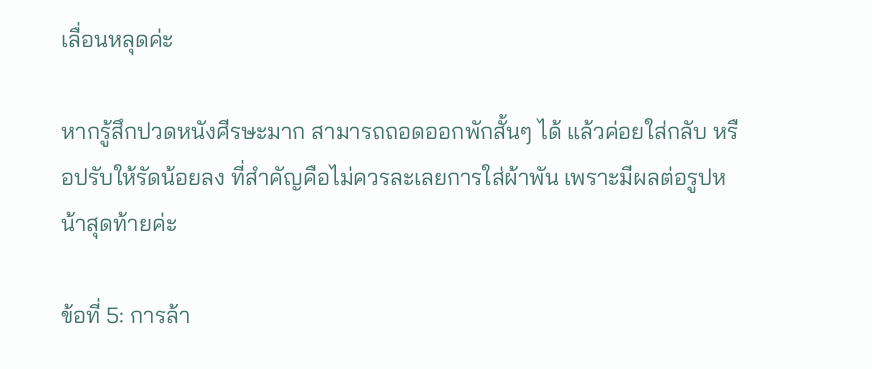เลื่อนหลุดค่ะ

หากรู้สึกปวดหนังศีรษะมาก สามารถถอดออกพักสั้นๆ ได้ แล้วค่อยใส่กลับ หรือปรับให้รัดน้อยลง ที่สำคัญคือไม่ควรละเลยการใส่ผ้าพัน เพราะมีผลต่อรูปหน้าสุดท้ายค่ะ

ข้อที่ 5: การล้า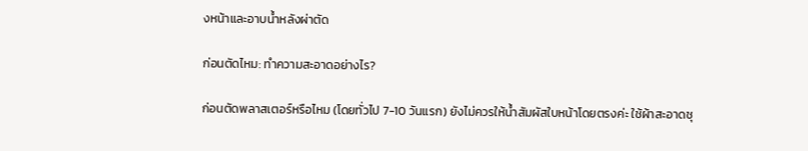งหน้าและอาบน้ำหลังผ่าตัด

ก่อนตัดไหม: ทำความสะอาดอย่างไร?

ก่อนตัดพลาสเตอร์หรือไหม (โดยทั่วไป 7-10 วันแรก) ยังไม่ควรให้น้ำสัมผัสใบหน้าโดยตรงค่ะ ใช้ผ้าสะอาดชุ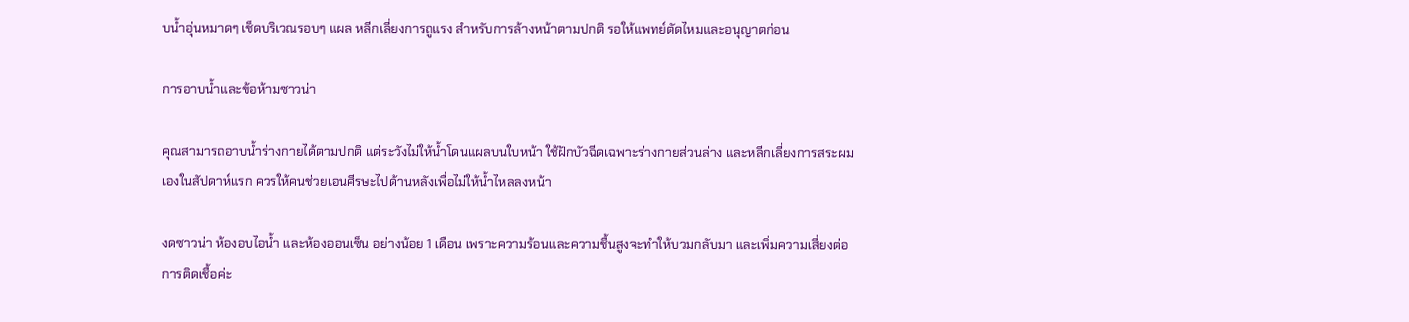บน้ำอุ่นหมาดๆ เช็ดบริเวณรอบๆ แผล หลีกเลี่ยงการถูแรง สำหรับการล้างหน้าตามปกติ รอให้แพทย์ตัดไหมและอนุญาตก่อน

การอาบน้ำและข้อห้ามซาวน่า

คุณสามารถอาบน้ำร่างกายได้ตามปกติ แต่ระวังไม่ให้น้ำโดนแผลบนใบหน้า ใช้ฝักบัวฉีดเฉพาะร่างกายส่วนล่าง และหลีกเลี่ยงการสระผมเองในสัปดาห์แรก ควรให้คนช่วยเอนศีรษะไปด้านหลังเพื่อไม่ให้น้ำไหลลงหน้า

งดซาวน่า ห้องอบไอน้ำ และห้องออนเซ็น อย่างน้อย 1 เดือน เพราะความร้อนและความชื้นสูงจะทำให้บวมกลับมา และเพิ่มความเสี่ยงต่อการติดเชื้อค่ะ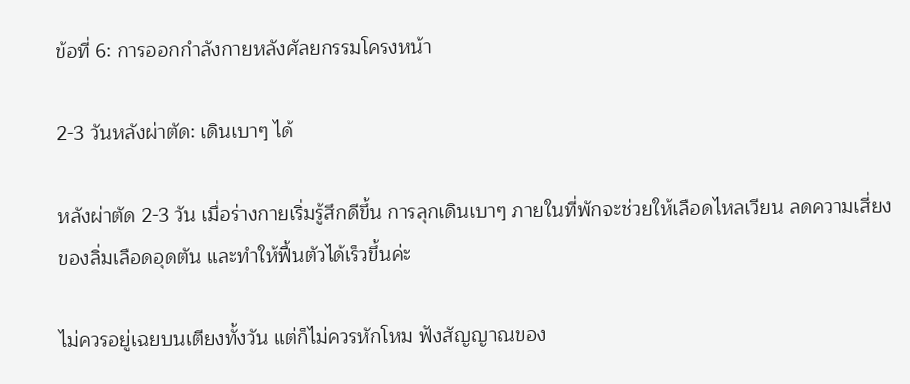ข้อที่ 6: การออกกำลังกายหลังศัลยกรรมโครงหน้า

2-3 วันหลังผ่าตัด: เดินเบาๆ ได้

หลังผ่าตัด 2-3 วัน เมื่อร่างกายเริ่มรู้สึกดีขึ้น การลุกเดินเบาๆ ภายในที่พักจะช่วยให้เลือดไหลเวียน ลดความเสี่ยงของลิ่มเลือดอุดตัน และทำให้ฟื้นตัวได้เร็วขึ้นค่ะ

ไม่ควรอยู่เฉยบนเตียงทั้งวัน แต่ก็ไม่ควรหักโหม ฟังสัญญาณของ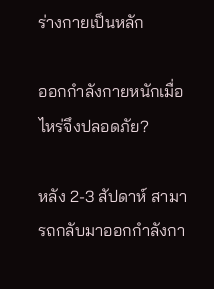ร่างกายเป็นหลัก

ออกกำลังกายหนักเมื่อไหร่จึงปลอดภัย?

หลัง 2-3 สัปดาห์ สามารถกลับมาออกกำลังกา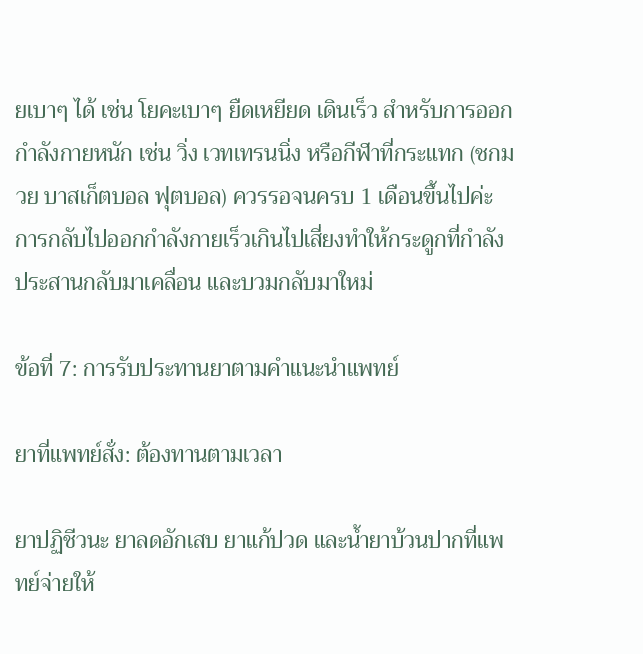ยเบาๆ ได้ เช่น โยคะเบาๆ ยืดเหยียด เดินเร็ว สำหรับการออกกำลังกายหนัก เช่น วิ่ง เวทเทรนนิ่ง หรือกีฬาที่กระแทก (ชกมวย บาสเก็ตบอล ฟุตบอล) ควรรอจนครบ 1 เดือนขึ้นไปค่ะ การกลับไปออกกำลังกายเร็วเกินไปเสี่ยงทำให้กระดูกที่กำลังประสานกลับมาเคลื่อน และบวมกลับมาใหม่

ข้อที่ 7: การรับประทานยาตามคำแนะนำแพทย์

ยาที่แพทย์สั่ง: ต้องทานตามเวลา

ยาปฏิชีวนะ ยาลดอักเสบ ยาแก้ปวด และน้ำยาบ้วนปากที่แพทย์จ่ายให้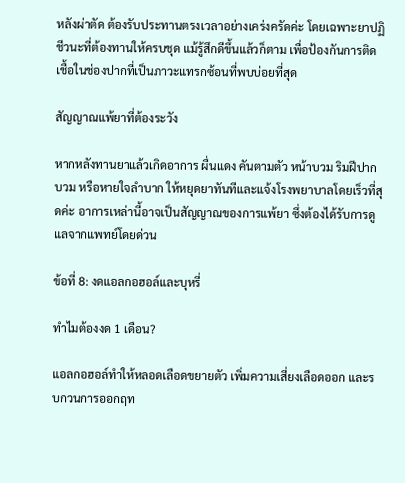หลังผ่าตัด ต้องรับประทานตรงเวลาอย่างเคร่งครัดค่ะ โดยเฉพาะยาปฏิชีวนะที่ต้องทานให้ครบชุด แม้รู้สึกดีขึ้นแล้วก็ตาม เพื่อป้องกันการติดเชื้อในช่องปากที่เป็นภาวะแทรกซ้อนที่พบบ่อยที่สุด

สัญญาณแพ้ยาที่ต้องระวัง

หากหลังทานยาแล้วเกิดอาการ ผื่นแดง คันตามตัว หน้าบวม ริมฝีปากบวม หรือหายใจลำบาก ให้หยุดยาทันทีและแจ้งโรงพยาบาลโดยเร็วที่สุดค่ะ อาการเหล่านี้อาจเป็นสัญญาณของการแพ้ยา ซึ่งต้องได้รับการดูแลจากแพทย์โดยด่วน

ข้อที่ 8: งดแอลกอฮอล์และบุหรี่

ทำไมต้องงด 1 เดือน?

แอลกอฮอล์ทำให้หลอดเลือดขยายตัว เพิ่มความเสี่ยงเลือดออก และรบกวนการออกฤท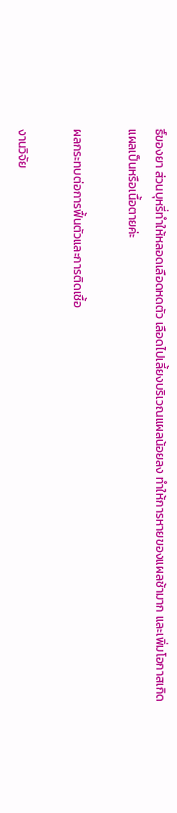ธิ์ของยา ส่วนบุหรี่ทำให้หลอดเลือดหดตัว เลือดไปเลี้ยงบริเวณแผลน้อยลง ทำให้การหายของแผลช้ามาก และเพิ่มโอกาสเกิดแผลเป็นหรือเนื้อตายค่ะ

ผลกระทบต่อการฟื้นตัวและการติดเชื้อ

งานวิจัย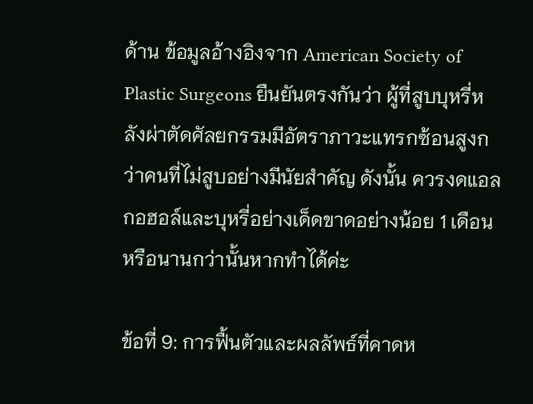ด้าน ข้อมูลอ้างอิงจาก American Society of Plastic Surgeons ยืนยันตรงกันว่า ผู้ที่สูบบุหรี่หลังผ่าตัดศัลยกรรมมีอัตราภาวะแทรกซ้อนสูงกว่าคนที่ไม่สูบอย่างมีนัยสำคัญ ดังนั้น ควรงดแอลกอฮอล์และบุหรี่อย่างเด็ดขาดอย่างน้อย 1 เดือน หรือนานกว่านั้นหากทำได้ค่ะ

ข้อที่ 9: การฟื้นตัวและผลลัพธ์ที่คาดห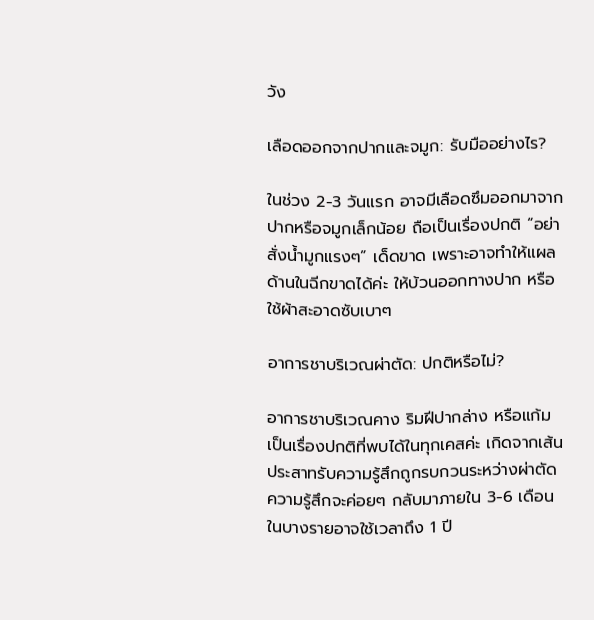วัง

เลือดออกจากปากและจมูก: รับมืออย่างไร?

ในช่วง 2-3 วันแรก อาจมีเลือดซึมออกมาจากปากหรือจมูกเล็กน้อย ถือเป็นเรื่องปกติ “อย่าสั่งน้ำมูกแรงๆ” เด็ดขาด เพราะอาจทำให้แผลด้านในฉีกขาดได้ค่ะ ให้บ้วนออกทางปาก หรือใช้ผ้าสะอาดซับเบาๆ

อาการชาบริเวณผ่าตัด: ปกติหรือไม่?

อาการชาบริเวณคาง ริมฝีปากล่าง หรือแก้ม เป็นเรื่องปกติที่พบได้ในทุกเคสค่ะ เกิดจากเส้นประสาทรับความรู้สึกถูกรบกวนระหว่างผ่าตัด ความรู้สึกจะค่อยๆ กลับมาภายใน 3-6 เดือน ในบางรายอาจใช้เวลาถึง 1 ปี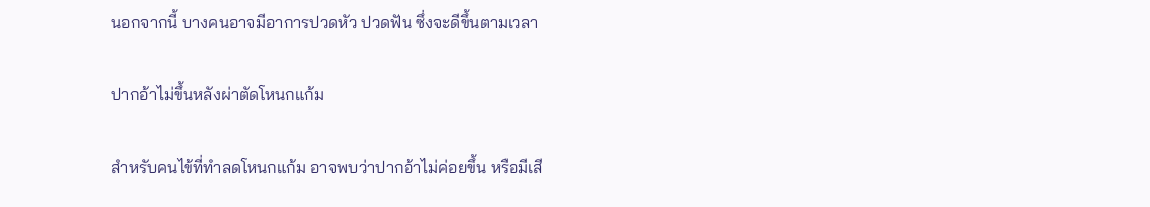นอกจากนี้ บางคนอาจมีอาการปวดหัว ปวดฟัน ซึ่งจะดีขึ้นตามเวลา

ปากอ้าไม่ขึ้นหลังผ่าตัดโหนกแก้ม

สำหรับคนไข้ที่ทำลดโหนกแก้ม อาจพบว่าปากอ้าไม่ค่อยขึ้น หรือมีเสี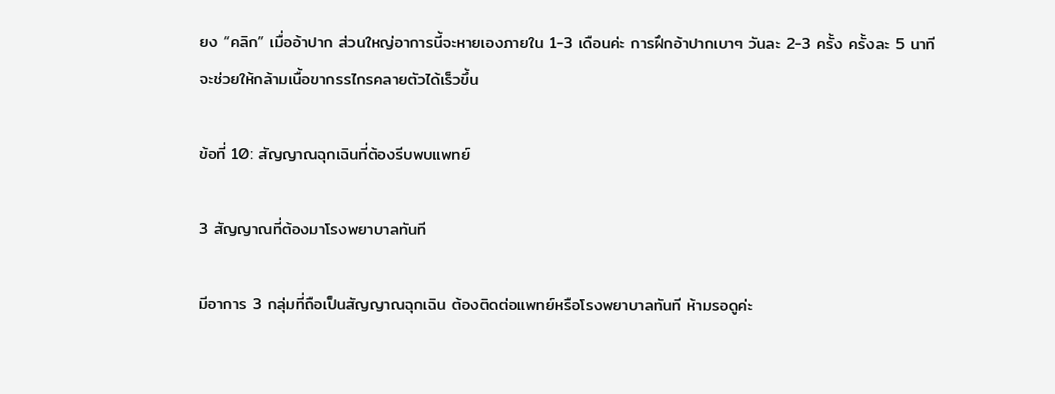ยง “คลิก” เมื่ออ้าปาก ส่วนใหญ่อาการนี้จะหายเองภายใน 1-3 เดือนค่ะ การฝึกอ้าปากเบาๆ วันละ 2-3 ครั้ง ครั้งละ 5 นาที จะช่วยให้กล้ามเนื้อขากรรไกรคลายตัวได้เร็วขึ้น

ข้อที่ 10: สัญญาณฉุกเฉินที่ต้องรีบพบแพทย์

3 สัญญาณที่ต้องมาโรงพยาบาลทันที

มีอาการ 3 กลุ่มที่ถือเป็นสัญญาณฉุกเฉิน ต้องติดต่อแพทย์หรือโรงพยาบาลทันที ห้ามรอดูค่ะ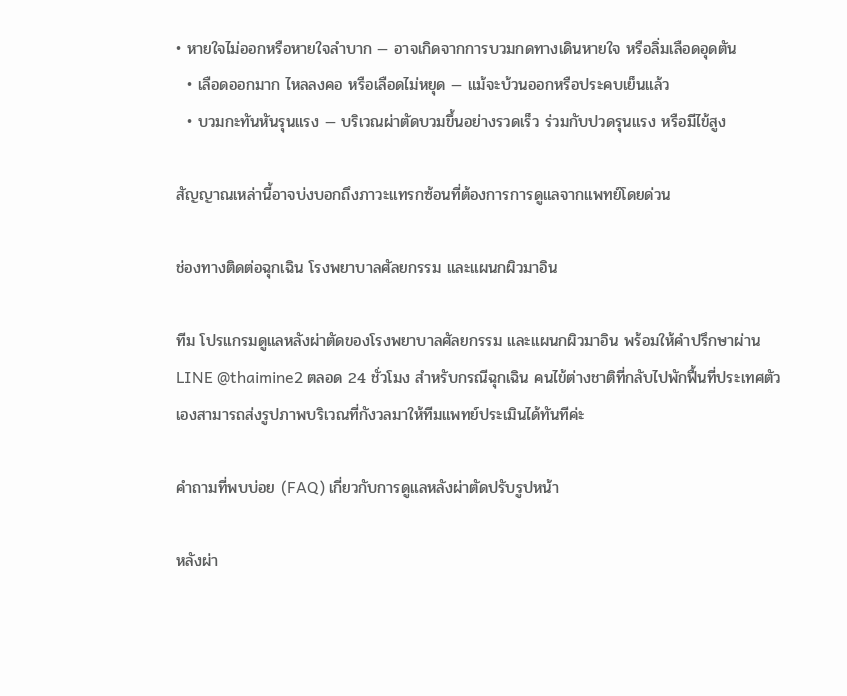• หายใจไม่ออกหรือหายใจลำบาก — อาจเกิดจากการบวมกดทางเดินหายใจ หรือลิ่มเลือดอุดตัน
  • เลือดออกมาก ไหลลงคอ หรือเลือดไม่หยุด — แม้จะบ้วนออกหรือประคบเย็นแล้ว
  • บวมกะทันหันรุนแรง — บริเวณผ่าตัดบวมขึ้นอย่างรวดเร็ว ร่วมกับปวดรุนแรง หรือมีไข้สูง

สัญญาณเหล่านี้อาจบ่งบอกถึงภาวะแทรกซ้อนที่ต้องการการดูแลจากแพทย์โดยด่วน

ช่องทางติดต่อฉุกเฉิน โรงพยาบาลศัลยกรรม และแผนกผิวมาอิน

ทีม โปรแกรมดูแลหลังผ่าตัดของโรงพยาบาลศัลยกรรม และแผนกผิวมาอิน พร้อมให้คำปรึกษาผ่าน LINE @thaimine2 ตลอด 24 ชั่วโมง สำหรับกรณีฉุกเฉิน คนไข้ต่างชาติที่กลับไปพักฟื้นที่ประเทศตัวเองสามารถส่งรูปภาพบริเวณที่กังวลมาให้ทีมแพทย์ประเมินได้ทันทีค่ะ

คำถามที่พบบ่อย (FAQ) เกี่ยวกับการดูแลหลังผ่าตัดปรับรูปหน้า

หลังผ่า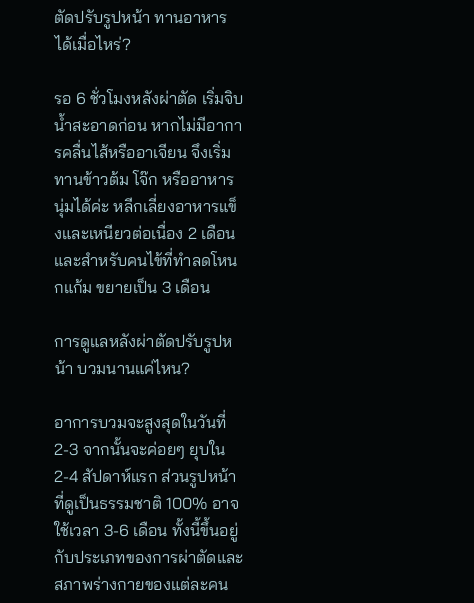ตัดปรับรูปหน้า ทานอาหารได้เมื่อไหร่?

รอ 6 ชั่วโมงหลังผ่าตัด เริ่มจิบน้ำสะอาดก่อน หากไม่มีอาการคลื่นไส้หรืออาเจียน จึงเริ่มทานข้าวต้ม โจ๊ก หรืออาหารนุ่มได้ค่ะ หลีกเลี่ยงอาหารแข็งและเหนียวต่อเนื่อง 2 เดือน และสำหรับคนไข้ที่ทำลดโหนกแก้ม ขยายเป็น 3 เดือน

การดูแลหลังผ่าตัดปรับรูปหน้า บวมนานแค่ไหน?

อาการบวมจะสูงสุดในวันที่ 2-3 จากนั้นจะค่อยๆ ยุบใน 2-4 สัปดาห์แรก ส่วนรูปหน้าที่ดูเป็นธรรมชาติ 100% อาจใช้เวลา 3-6 เดือน ทั้งนี้ขึ้นอยู่กับประเภทของการผ่าตัดและสภาพร่างกายของแต่ละคน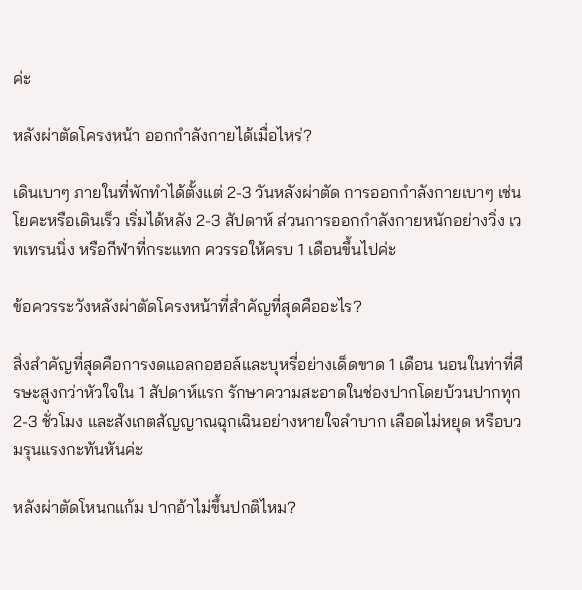ค่ะ

หลังผ่าตัดโครงหน้า ออกกำลังกายได้เมื่อไหร่?

เดินเบาๆ ภายในที่พักทำได้ตั้งแต่ 2-3 วันหลังผ่าตัด การออกกำลังกายเบาๆ เช่น โยคะหรือเดินเร็ว เริ่มได้หลัง 2-3 สัปดาห์ ส่วนการออกกำลังกายหนักอย่างวิ่ง เวทเทรนนิ่ง หรือกีฬาที่กระแทก ควรรอให้ครบ 1 เดือนขึ้นไปค่ะ

ข้อควรระวังหลังผ่าตัดโครงหน้าที่สำคัญที่สุดคืออะไร?

สิ่งสำคัญที่สุดคือการงดแอลกอฮอล์และบุหรี่อย่างเด็ดขาด 1 เดือน นอนในท่าที่ศีรษะสูงกว่าหัวใจใน 1 สัปดาห์แรก รักษาความสะอาดในช่องปากโดยบ้วนปากทุก 2-3 ชั่วโมง และสังเกตสัญญาณฉุกเฉินอย่างหายใจลำบาก เลือดไม่หยุด หรือบวมรุนแรงกะทันหันค่ะ

หลังผ่าตัดโหนกแก้ม ปากอ้าไม่ขึ้นปกติไหม?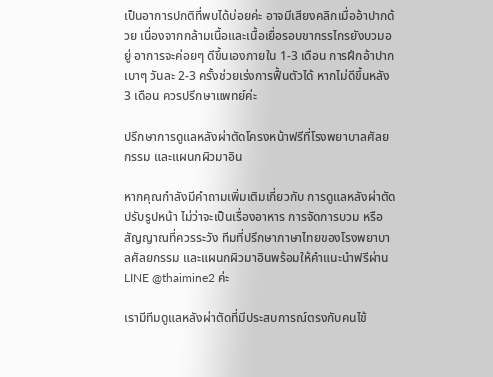เป็นอาการปกติที่พบได้บ่อยค่ะ อาจมีเสียงคลิกเมื่ออ้าปากด้วย เนื่องจากกล้ามเนื้อและเนื้อเยื่อรอบขากรรไกรยังบวมอยู่ อาการจะค่อยๆ ดีขึ้นเองภายใน 1-3 เดือน การฝึกอ้าปากเบาๆ วันละ 2-3 ครั้งช่วยเร่งการฟื้นตัวได้ หากไม่ดีขึ้นหลัง 3 เดือน ควรปรึกษาแพทย์ค่ะ

ปรึกษาการดูแลหลังผ่าตัดโครงหน้าฟรีที่โรงพยาบาลศัลยกรรม และแผนกผิวมาอิน

หากคุณกำลังมีคำถามเพิ่มเติมเกี่ยวกับ การดูแลหลังผ่าตัดปรับรูปหน้า ไม่ว่าจะเป็นเรื่องอาหาร การจัดการบวม หรือสัญญาณที่ควรระวัง ทีมที่ปรึกษาภาษาไทยของโรงพยาบาลศัลยกรรม และแผนกผิวมาอินพร้อมให้คำแนะนำฟรีผ่าน LINE @thaimine2 ค่ะ

เรามีทีมดูแลหลังผ่าตัดที่มีประสบการณ์ตรงกับคนไข้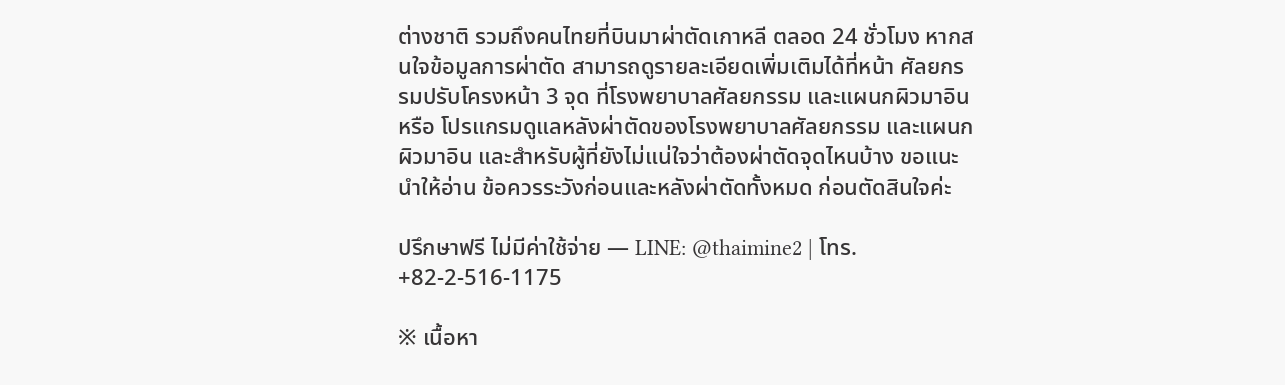ต่างชาติ รวมถึงคนไทยที่บินมาผ่าตัดเกาหลี ตลอด 24 ชั่วโมง หากสนใจข้อมูลการผ่าตัด สามารถดูรายละเอียดเพิ่มเติมได้ที่หน้า ศัลยกรรมปรับโครงหน้า 3 จุด ที่โรงพยาบาลศัลยกรรม และแผนกผิวมาอิน หรือ โปรแกรมดูแลหลังผ่าตัดของโรงพยาบาลศัลยกรรม และแผนกผิวมาอิน และสำหรับผู้ที่ยังไม่แน่ใจว่าต้องผ่าตัดจุดไหนบ้าง ขอแนะนำให้อ่าน ข้อควรระวังก่อนและหลังผ่าตัดทั้งหมด ก่อนตัดสินใจค่ะ

ปรึกษาฟรี ไม่มีค่าใช้จ่าย — LINE: @thaimine2 | โทร. +82-2-516-1175

※ เนื้อหา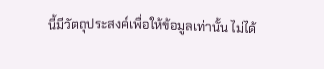นี้มีวัตถุประสงค์เพื่อให้ข้อมูลเท่านั้น ไม่ได้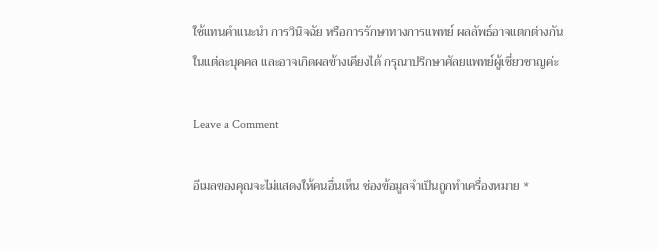ใช้แทนคำแนะนำ การวินิจฉัย หรือการรักษาทางการแพทย์ ผลลัพธ์อาจแตกต่างกันในแต่ละบุคคล และอาจเกิดผลข้างเคียงได้ กรุณาปรึกษาศัลยแพทย์ผู้เชี่ยวชาญค่ะ

Leave a Comment

อีเมลของคุณจะไม่แสดงให้คนอื่นเห็น ช่องข้อมูลจำเป็นถูกทำเครื่องหมาย *